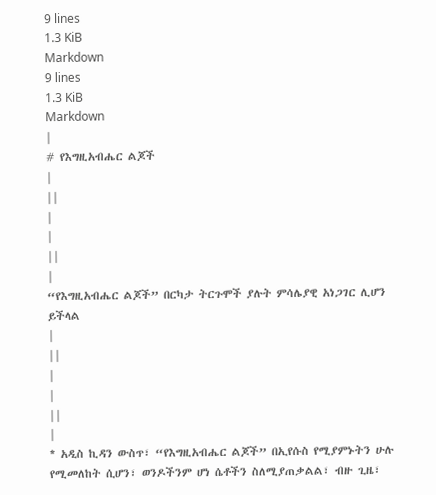9 lines
1.3 KiB
Markdown
9 lines
1.3 KiB
Markdown
|
# የእግዚአብሔር ልጆች
|
||
|
|
||
|
“የእግዚአብሔር ልጆች” በርካታ ትርጉሞች ያሉት ምሳሌያዊ አነጋገር ሊሆን ይችላል
|
||
|
|
||
|
* አዲስ ኪዳን ውስጥ፣ “የእግዚአብሔር ልጆች” በኢየሱስ የሚያምኑትን ሁሉ የሚመለከት ሲሆን፣ ወንዶችንም ሆነ ሴቶችን ስለሚያጠቃልል፣ ብዙ ጊዜ፣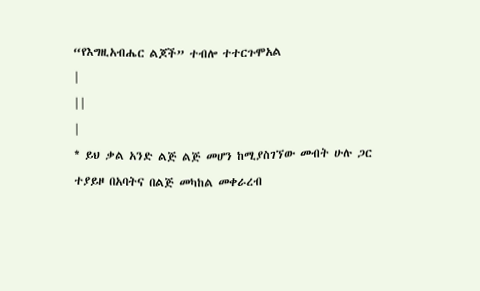“የእግዚአብሔር ልጆች” ተብሎ ተተርጉሞአል
|
||
|
* ይህ ቃል አንድ ልጅ ልጅ መሆን ከሚያስገኘው መብት ሁሉ ጋር ተያይዞ በአባትና በልጅ መካከል መቀራረብ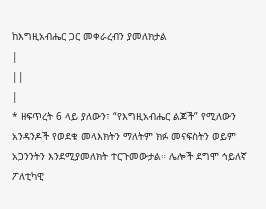ከእግዚአብሔር ጋር መቀራረብን ያመለክታል
|
||
|
* ዘፍጥረት 6 ላይ ያለውን፣ “የእግዚአብሔር ልጆች” የሚለውን አንዳንዶች የወደቁ መላእክትን ማለትም ክፉ መናፍስትን ወይም አጋንንትን እንደሚያመለክት ተርጉመውታል። ሌሎች ደግሞ ኅይለኛ ፖለቲካዊ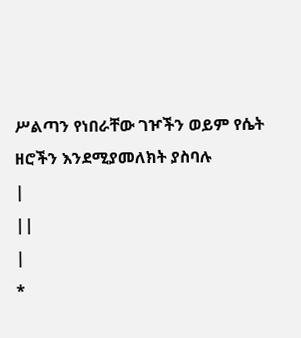ሥልጣን የነበራቸው ገዦችን ወይም የሴት ዘሮችን እንደሚያመለክት ያስባሉ
|
||
|
*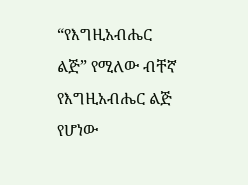“የእግዚአብሔር ልጅ” የሚለው ብቸኛ የእግዚአብሔር ልጅ የሆነው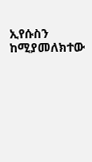ኢየሱስን ከሚያመለክተው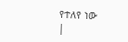የተለየ ነው
|